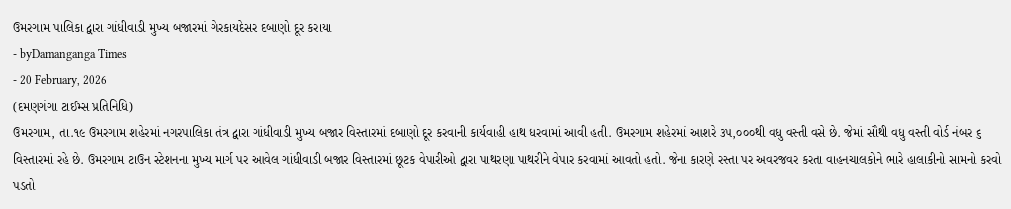ઉમરગામ પાલિકા દ્વારા ગાંધીવાડી મુખ્ય બજારમાં ગેરકાયદેસર દબાણો દૂર કરાયા
- byDamanganga Times
- 20 February, 2026
(દમણગંગા ટાઈમ્સ પ્રતિનિધિ)
ઉમરગામ, તા.૧૯ ઉમરગામ શહેરમાં નગરપાલિકા તંત્ર દ્વારા ગાંધીવાડી મુખ્ય બજાર વિસ્તારમાં દબાણો દૂર કરવાની કાર્યવાહી હાથ ધરવામાં આવી હતી. ઉમરગામ શહેરમાં આશરે ૩૫,૦૦૦થી વધુ વસ્તી વસે છે. જેમાં સૌથી વધુ વસ્તી વોર્ડ નંબર ૬ વિસ્તારમાં રહે છે. ઉમરગામ ટાઉન સ્ટેશનના મુખ્ય માર્ગ પર આવેલ ગાંધીવાડી બજાર વિસ્તારમાં છૂટક વેપારીઓ દ્વારા પાથરણા પાથરીને વેપાર કરવામાં આવતો હતો. જેના કારણે રસ્તા પર અવરજવર કરતા વાહનચાલકોને ભારે હાલાકીનો સામનો કરવો પડતો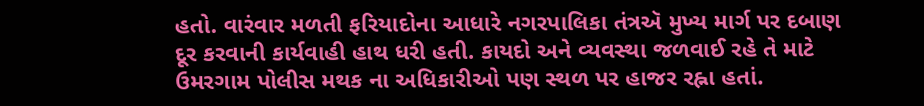હતો. વારંવાર મળતી ફરિયાદોના આધારે નગરપાલિકા તંત્રઍ મુખ્ય માર્ગ પર દબાણ દૂર કરવાની કાર્યવાહી હાથ ધરી હતી. કાયદો અને વ્યવસ્થા જળવાઈ રહે તે માટે ઉમરગામ પોલીસ મથક ના અધિકારીઓ પણ સ્થળ પર હાજર રહ્ના હતાં.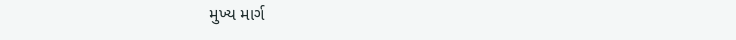મુખ્ય માર્ગ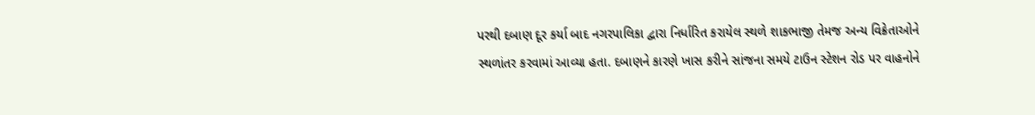પરથી દબાણ દૂર કર્યા બાદ નગરપાલિકા દ્વારા નિર્ધારિત કરાયેલ સ્થળે શાકભાજી તેમજ અન્ય વિક્રેતાઓને સ્થળાંતર કરવામાં આવ્યા હતા. દબાણને કારણે ખાસ કરીને સાંજના સમયે ટાઉન સ્ટેશન રોડ પર વાહનોને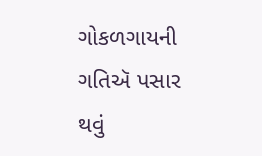ગોકળગાયની ગતિઍ પસાર થવું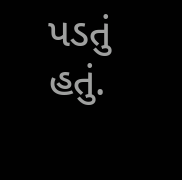પડતું હતું.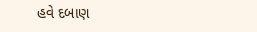હવે દબાણ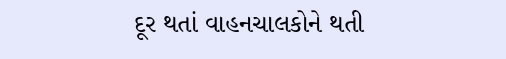દૂર થતાં વાહનચાલકોને થતી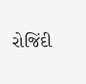રોજિંદી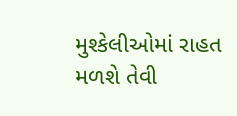મુશ્કેલીઓમાં રાહત મળશે તેવી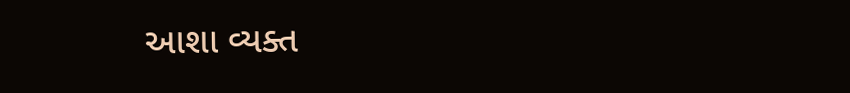આશા વ્યક્ત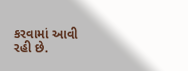કરવામાં આવી રહી છે.